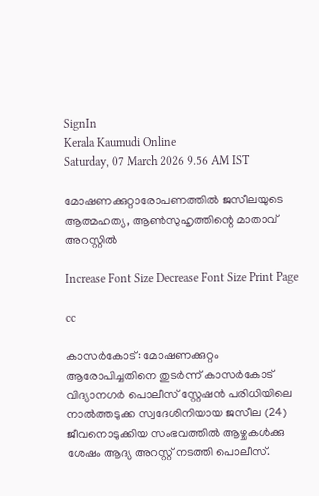SignIn
Kerala Kaumudi Online
Saturday, 07 March 2026 9.56 AM IST

മോഷണക്കുറ്റാരോപണത്തിൽ ജസീലയുടെ ആത്മഹത്യ, ആൺസുഹൃത്തിന്റെ മാതാവ് അറസ്റ്റിൽ

Increase Font Size Decrease Font Size Print Page

cc

കാസർകോട്: മോഷണക്കുറ്റം ആരോപിച്ചതിനെ തുടർന്ന് കാസർകോട് വിദ്യാനഗർ പൊലീസ് സ്റ്റേഷൻ പരിധിയിലെ നാല്‍ത്തടുക്ക സ്വദേശിനിയായ ജസീല (24) ജീവനൊടുക്കിയ സംഭവത്തിൽ ആഴ്ചകൾക്കു ശേഷം ആദ്യ അറസ്റ്റ് നടത്തി പൊലീസ്.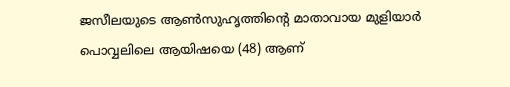ജസീലയുടെ ആൺസുഹൃത്തിന്റെ മാതാവായ മുളിയാർ പൊവ്വലിലെ ആയിഷയെ (48) ആണ്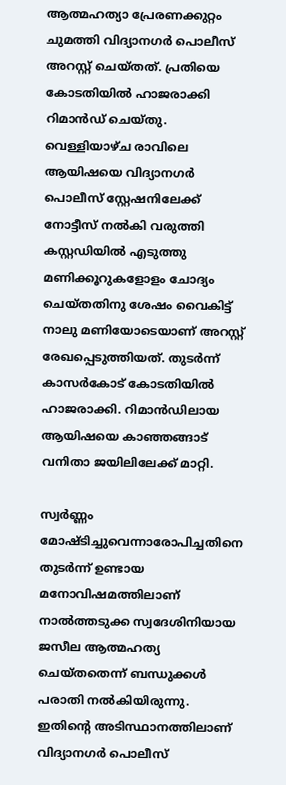ആത്മഹത്യാ പ്രേരണക്കുറ്റം ചുമത്തി വിദ്യാനഗർ പൊലീസ് അറസ്റ്റ് ചെയ്തത്. പ്രതിയെ കോടതിയിൽ ഹാജരാക്കി റിമാൻഡ് ചെയ്തു. വെള്ളിയാഴ്ച രാവിലെ ആയിഷയെ വിദ്യാനഗർ പൊലീസ് സ്റ്റേഷനിലേക്ക് നോട്ടീസ് നൽകി വരുത്തി കസ്റ്റഡിയിൽ എടുത്തു മണിക്കൂറുകളോളം ചോദ്യം ചെയ്തതിനു ശേഷം വൈകിട്ട് നാലു മണിയോടെയാണ് അറസ്റ്റ് രേഖപ്പെടുത്തിയത്. തുടർന്ന് കാസർകോട് കോടതിയിൽ ഹാജരാക്കി. റിമാൻഡിലായ ആയിഷയെ കാഞ്ഞങ്ങാട് വനിതാ ജയിലിലേക്ക് മാറ്റി.

സ്വർണ്ണം മോഷ്ടിച്ചുവെന്നാരോപിച്ചതിനെ തുടർന്ന് ഉണ്ടായ മനോവിഷമത്തിലാണ് നാല്‍ത്തടുക്ക സ്വദേശിനിയായ ജസീല ആത്മഹത്യ ചെയ്തതെന്ന് ബന്ധുക്കൾ പരാതി നൽകിയിരുന്നു. ഇതിന്റെ അടിസ്ഥാനത്തിലാണ് വിദ്യാനഗർ പൊലീസ്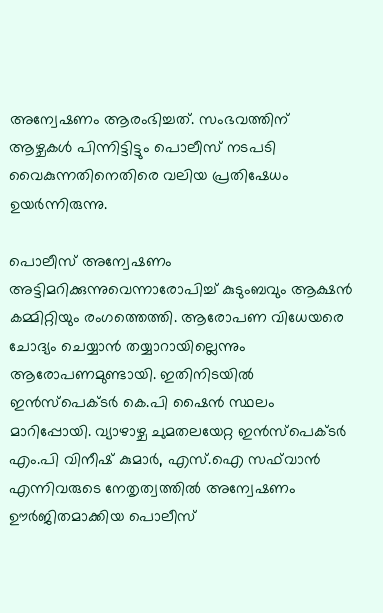അന്വേഷണം ആരംഭിച്ചത്. സംഭവത്തിന് ആഴ്ചകൾ പിന്നിട്ടിട്ടും പൊലീസ് നടപടി വൈകുന്നതിനെതിരെ വലിയ പ്രതിഷേധം ഉയർന്നിരുന്നു.

പൊലീസ് അന്വേഷണം അട്ടിമറിക്കുന്നുവെന്നാരോപിച്ച് കുടുംബവും ആക്ഷൻ കമ്മിറ്റിയും രംഗത്തെത്തി. ആരോപണ വിധേയരെ ചോദ്യം ചെയ്യാൻ തയ്യാറായില്ലെന്നും ആരോപണമുണ്ടായി. ഇതിനിടയിൽ ഇൻസ്‌പെക്ടർ കെ.പി ഷൈൻ സ്ഥലം മാറിപ്പോയി. വ്യാഴാഴ്ച ചുമതലയേറ്റ ഇൻസ്‌പെക്ടർ എം.പി വിനീഷ് കുമാർ, എസ്.ഐ സഫ്‌വാൻ എന്നിവരുടെ നേതൃത്വത്തിൽ അന്വേഷണം ഊർജിതമാക്കിയ പൊലീസ്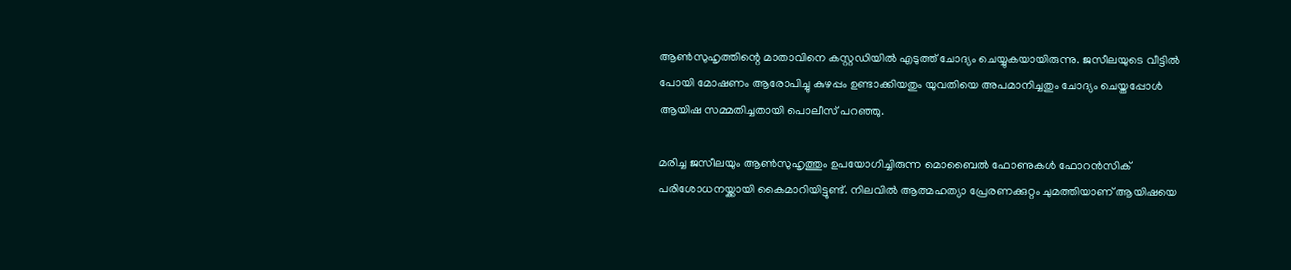ആൺസുഹൃത്തിന്റെ മാതാവിനെ കസ്റ്റഡിയിൽ എടുത്ത് ചോദ്യം ചെയ്യുകയായിരുന്നു. ജസീലയുടെ വീട്ടിൽ പോയി മോഷണം ആരോപിച്ചു കുഴപ്പം ഉണ്ടാക്കിയതും യുവതിയെ അപമാനിച്ചതും ചോദ്യം ചെയ്തപ്പോൾ ആയിഷ സമ്മതിച്ചതായി പൊലീസ് പറഞ്ഞു.

മരിച്ച ജസീലയും ആൺസുഹൃത്തും ഉപയോഗിച്ചിരുന്ന മൊബൈൽ ഫോണുകൾ ഫോറൻസിക് പരിശോധനയ്ക്കായി കൈമാറിയിട്ടുണ്ട്. നിലവിൽ ആത്മഹത്യാ പ്രേരണക്കുറ്റം ചുമത്തിയാണ് ആയിഷയെ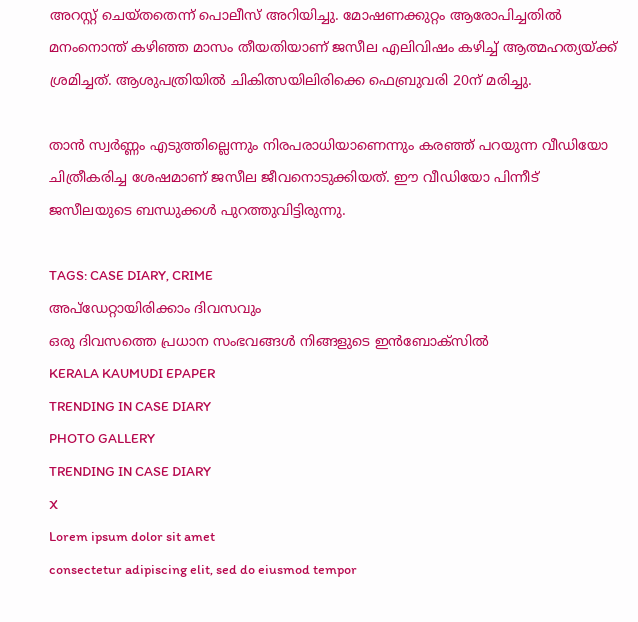അറസ്റ്റ് ചെയ്തതെന്ന് പൊലീസ് അറിയിച്ചു. മോഷണക്കുറ്റം ആരോപിച്ചതിൽ മനംനൊന്ത് കഴിഞ്ഞ മാസം തീയതിയാണ് ജസീല എലിവിഷം കഴിച്ച് ആത്മഹത്യയ്ക്ക് ശ്രമിച്ചത്. ആശുപത്രിയിൽ ചികിത്സയിലിരിക്കെ ഫെബ്രുവരി 20ന് മരിച്ചു.

താൻ സ്വർണ്ണം എടുത്തില്ലെന്നും നിരപരാധിയാണെന്നും കരഞ്ഞ് പറയുന്ന വീഡിയോ ചിത്രീകരിച്ച ശേഷമാണ് ജസീല ജീവനൊടുക്കിയത്. ഈ വീഡിയോ പിന്നീട് ജസീലയുടെ ബന്ധുക്കൾ പുറത്തുവിട്ടിരുന്നു.

TAGS: CASE DIARY, CRIME
അപ്ഡേറ്റായിരിക്കാം ദിവസവും
ഒരു ദിവസത്തെ പ്രധാന സംഭവങ്ങൾ നിങ്ങളുടെ ഇൻബോക്സിൽ
KERALA KAUMUDI EPAPER
TRENDING IN CASE DIARY
PHOTO GALLERY
TRENDING IN CASE DIARY
X
Lorem ipsum dolor sit amet
consectetur adipiscing elit, sed do eiusmod tempor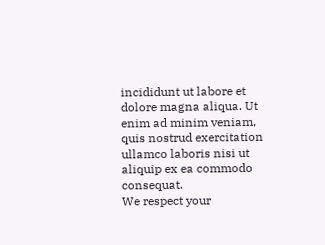incididunt ut labore et dolore magna aliqua. Ut enim ad minim veniam, quis nostrud exercitation ullamco laboris nisi ut aliquip ex ea commodo consequat.
We respect your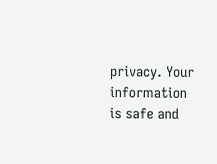privacy. Your information is safe and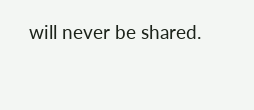will never be shared.